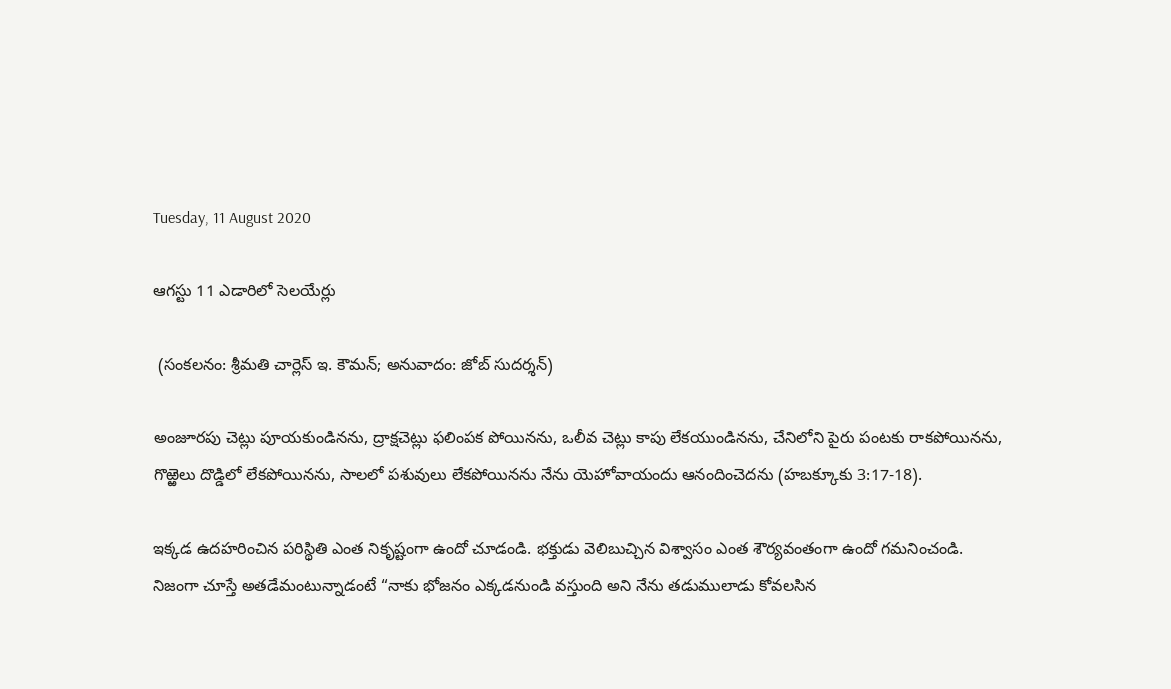Tuesday, 11 August 2020

ఆగస్టు 11 ఎడారిలో సెలయేర్లు

 (సంకలనం: శ్రీమతి చార్లెస్ ఇ. కౌమన్; అనువాదం: జోబ్ సుదర్శన్)

అంజూరపు చెట్లు పూయకుండినను, ద్రాక్షచెట్లు ఫలింపక పోయినను, ఒలీవ చెట్లు కాపు లేకయుండినను, చేనిలోని పైరు పంటకు రాకపోయినను, గొఱ్ఱెలు దొడ్డిలో లేకపోయినను, సాలలో పశువులు లేకపోయినను నేను యెహోవాయందు ఆనందించెదను (హబక్కూకు 3:17-18).

ఇక్కడ ఉదహరించిన పరిస్థితి ఎంత నికృష్టంగా ఉందో చూడండి. భక్తుడు వెలిబుచ్చిన విశ్వాసం ఎంత శౌర్యవంతంగా ఉందో గమనించండి. నిజంగా చూస్తే అతడేమంటున్నాడంటే “నాకు భోజనం ఎక్కడనుండి వస్తుంది అని నేను తడుములాడు కోవలసిన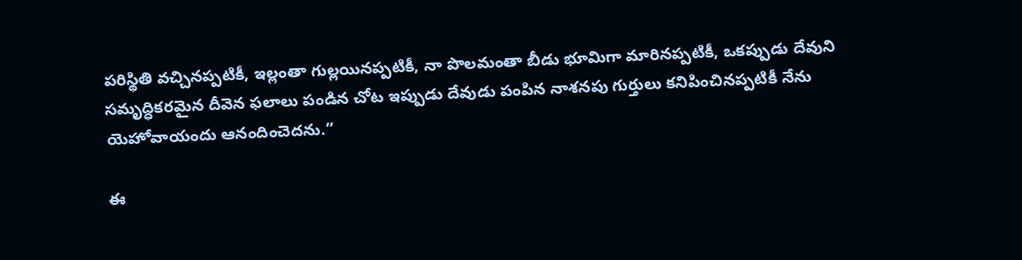పరిస్థితి వచ్చినప్పటికీ, ఇల్లంతా గుల్లయినప్పటికీ, నా పొలమంతా బీడు భూమిగా మారినప్పటికీ, ఒకప్పుడు దేవుని సమృద్ధికరమైన దీవెన ఫలాలు పండిన చోట ఇప్పుడు దేవుడు పంపిన నాశనపు గుర్తులు కనిపించినప్పటికీ నేను యెహోవాయందు ఆనందించెదను.”

ఈ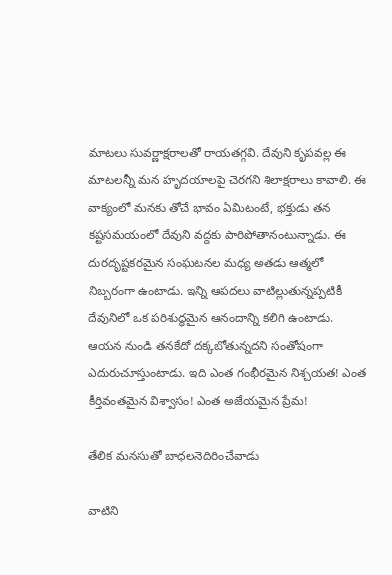మాటలు సువర్ణాక్షరాలతో రాయతగ్గవి. దేవుని కృపవల్ల ఈ మాటలన్నీ మన హృదయాలపై చెరగని శిలాక్షరాలు కావాలి. ఈ వాక్యంలో మనకు తోచే భావం ఏమిటంటే, భక్తుడు తన కష్టసమయంలో దేవుని వద్దకు పారిపోతానంటున్నాడు. ఈ దురదృష్టకరమైన సంఘటనల మధ్య అతడు ఆత్మలో నిబ్బరంగా ఉంటాడు. ఇన్ని ఆపదలు వాటిల్లుతున్నప్పటికీ దేవునిలో ఒక పరిశుద్ధమైన ఆనందాన్ని కలిగి ఉంటాడు. ఆయన నుండి తనకేదో దక్కబోతున్నదని సంతోషంగా ఎదురుచూస్తుంటాడు. ఇది ఎంత గంభీరమైన నిశ్చయత! ఎంత కీర్తివంతమైన విశ్వాసం! ఎంత అజేయమైన ప్రేమ!

తేలిక మనసుతో బాధలనెదిరించేవాడు

వాటిని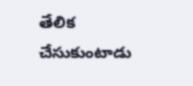తేలిక చేసుకుంటాడు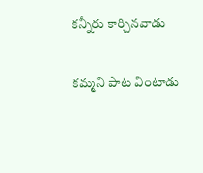కన్నీరు కార్చినవాడు

కమ్మని పాట వింటాడు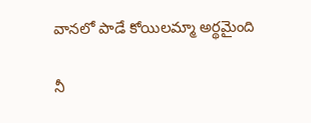వానలో పాడే కోయిలమ్మా అర్థమైంది

నీ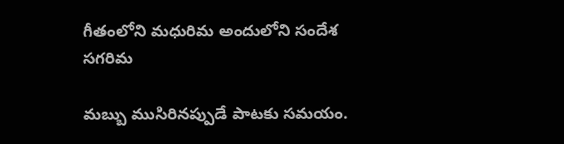గీతంలోని మధురిమ అందులోని సందేశ సగరిమ

మబ్బు ముసిరినప్పుడే పాటకు సమయం.